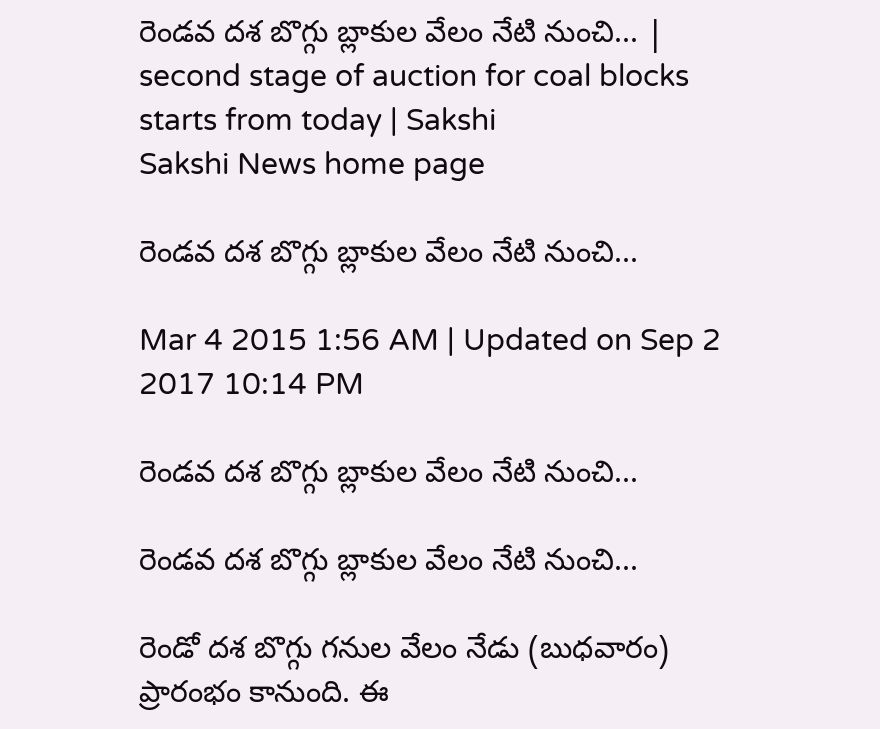రెండవ దశ బొగ్గు బ్లాకుల వేలం నేటి నుంచి... | second stage of auction for coal blocks starts from today | Sakshi
Sakshi News home page

రెండవ దశ బొగ్గు బ్లాకుల వేలం నేటి నుంచి...

Mar 4 2015 1:56 AM | Updated on Sep 2 2017 10:14 PM

రెండవ దశ బొగ్గు బ్లాకుల వేలం నేటి నుంచి...

రెండవ దశ బొగ్గు బ్లాకుల వేలం నేటి నుంచి...

రెండో దశ బొగ్గు గనుల వేలం నేడు (బుధవారం) ప్రారంభం కానుంది. ఈ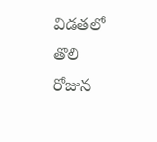విడతలో తొలి రోజున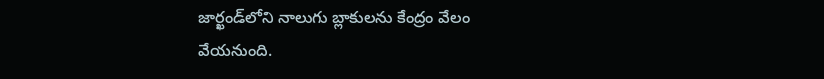జార్ఖండ్‌లోని నాలుగు బ్లాకులను కేంద్రం వేలం వేయనుంది.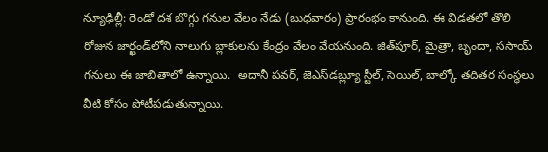న్యూఢిల్లీ: రెండో దశ బొగ్గు గనుల వేలం నేడు (బుధవారం) ప్రారంభం కానుంది. ఈ విడతలో తొలి రోజున జార్ఖండ్‌లోని నాలుగు బ్లాకులను కేంద్రం వేలం వేయనుంది. జిత్‌పూర్, మైత్రా, బృందా, ససాయ్ గనులు ఈ జాబితాలో ఉన్నాయి.  అదానీ పవర్, జెఎస్‌డబ్ల్యూ స్టీల్, సెయిల్, బాల్కో తదితర సంస్థలు వీటి కోసం పోటీపడుతున్నాయి.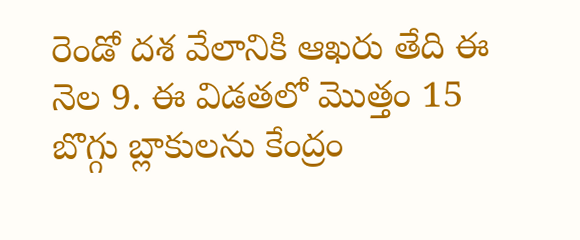రెండో దశ వేలానికి ఆఖరు తేది ఈ నెల 9. ఈ విడతలో మొత్తం 15 బొగ్గు బ్లాకులను కేంద్రం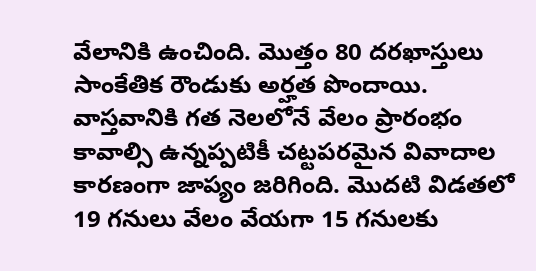వేలానికి ఉంచింది. మొత్తం 80 దరఖాస్తులు సాంకేతిక రౌండుకు అర్హత పొందాయి. వాస్తవానికి గత నెలలోనే వేలం ప్రారంభం కావాల్సి ఉన్నప్పటికీ చట్టపరమైన వివాదాల కారణంగా జాప్యం జరిగింది. మొదటి విడతలో 19 గనులు వేలం వేయగా 15 గనులకు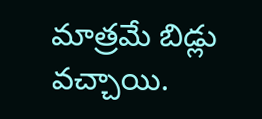మాత్రమే బిడ్లు వచ్చాయి.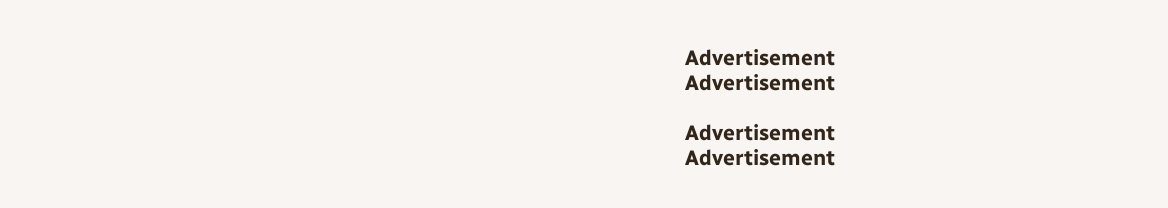Advertisement
Advertisement

Advertisement
Advertisement